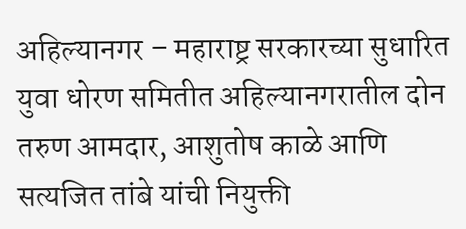अहिल्यानगर – महाराष्ट्र सरकारच्या सुधारित युवा धोरण समितीत अहिल्यानगरातील दोन तरुण आमदार, आशुतोष काळे आणि सत्यजित तांबे यांची नियुक्ती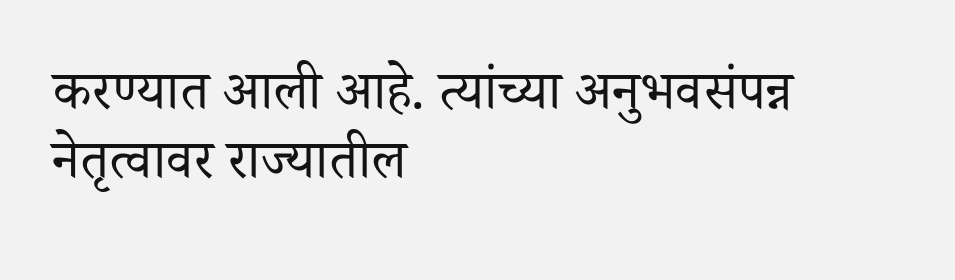करण्यात आली आहे. त्यांच्या अनुभवसंपन्न नेतृत्वावर राज्यातील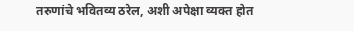तरुणांचे भवितव्य ठरेल, अशी अपेक्षा व्यक्त होत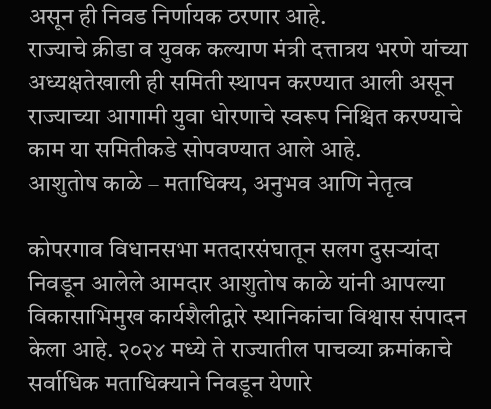असून ही निवड निर्णायक ठरणार आहे.
राज्याचे क्रीडा व युवक कल्याण मंत्री दत्तात्रय भरणे यांच्या अध्यक्षतेखाली ही समिती स्थापन करण्यात आली असून राज्याच्या आगामी युवा धोरणाचे स्वरूप निश्चित करण्याचे काम या समितीकडे सोपवण्यात आले आहे.
आशुतोष काळे – मताधिक्य, अनुभव आणि नेतृत्व

कोपरगाव विधानसभा मतदारसंघातून सलग दुसऱ्यांदा निवडून आलेले आमदार आशुतोष काळे यांनी आपल्या विकासाभिमुख कार्यशैलीद्वारे स्थानिकांचा विश्वास संपादन केला आहे. २०२४ मध्ये ते राज्यातील पाचव्या क्रमांकाचे सर्वाधिक मताधिक्याने निवडून येणारे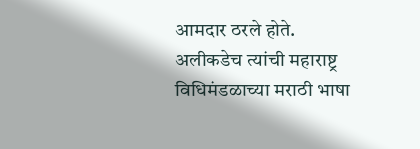आमदार ठरले होते.
अलीकडेच त्यांची महाराष्ट्र विधिमंडळाच्या मराठी भाषा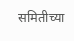समितीच्या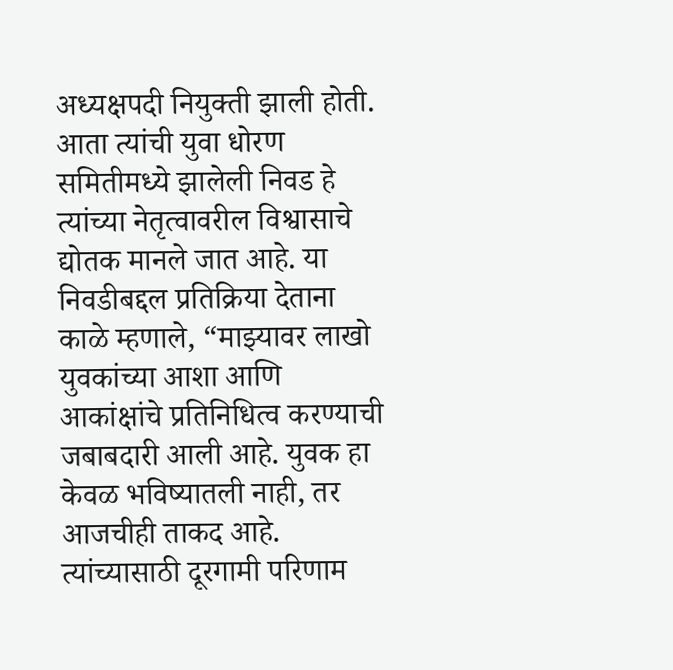अध्यक्षपदी नियुक्ती झाली होती. आता त्यांची युवा धोरण समितीमध्ये झालेली निवड हे त्यांच्या नेतृत्वावरील विश्वासाचे द्योतक मानले जात आहे. या निवडीबद्दल प्रतिक्रिया देताना काळे म्हणाले, “माझ्यावर लाखो युवकांच्या आशा आणि आकांक्षांचे प्रतिनिधित्व करण्याची जबाबदारी आली आहे. युवक हा केवळ भविष्यातली नाही, तर आजचीही ताकद आहे. त्यांच्यासाठी दूरगामी परिणाम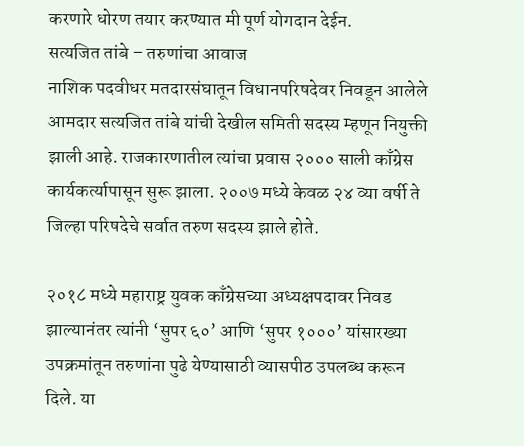करणारे धोरण तयार करण्यात मी पूर्ण योगदान देईन.
सत्यजित तांबे – तरुणांचा आवाज
नाशिक पदवीधर मतदारसंघातून विधानपरिषदेवर निवडून आलेले आमदार सत्यजित तांबे यांची देखील समिती सदस्य म्हणून नियुक्ती झाली आहे. राजकारणातील त्यांचा प्रवास २००० साली काँग्रेस कार्यकर्त्यापासून सुरू झाला. २००७ मध्ये केवळ २४ व्या वर्षी ते जिल्हा परिषदेचे सर्वात तरुण सदस्य झाले होते.

२०१८ मध्ये महाराष्ट्र युवक काँग्रेसच्या अध्यक्षपदावर निवड झाल्यानंतर त्यांनी ‘सुपर ६०’ आणि ‘सुपर १०००’ यांसारख्या उपक्रमांतून तरुणांना पुढे येण्यासाठी व्यासपीठ उपलब्ध करून दिले. या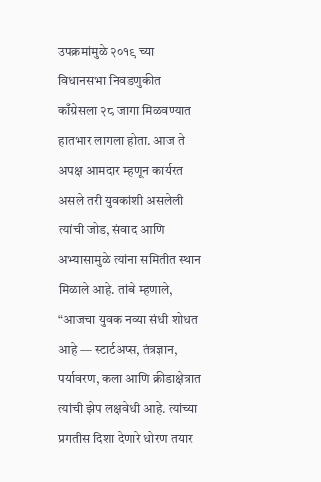उपक्रमांमुळे २०१९ च्या विधानसभा निवडणुकीत काँग्रेसला २८ जागा मिळवण्यात हातभार लागला होता. आज ते अपक्ष आमदार म्हणून कार्यरत असले तरी युवकांशी असलेली त्यांची जोड, संवाद आणि अभ्यासामुळे त्यांना समितीत स्थान मिळाले आहे. तांबे म्हणाले, “आजचा युवक नव्या संधी शोधत आहे — स्टार्टअप्स, तंत्रज्ञान, पर्यावरण, कला आणि क्रीडाक्षेत्रात त्यांची झेप लक्षवेधी आहे. त्यांच्या प्रगतीस दिशा देणारे धोरण तयार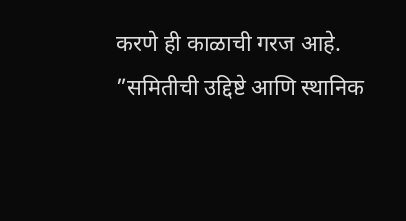करणे ही काळाची गरज आहे.
”समितीची उद्दिष्टे आणि स्थानिक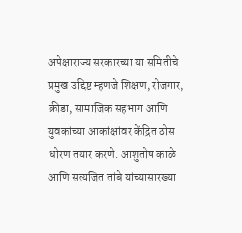अपेक्षाराज्य सरकारच्या या समितीचे प्रमुख उद्दिष्ट म्हणजे शिक्षण, रोजगार, क्रीडा, सामाजिक सहभाग आणि युवकांच्या आकांक्षांवर केंद्रित ठोस धोरण तयार करणे. आशुतोष काळे आणि सत्यजित तांबे यांच्यासारख्या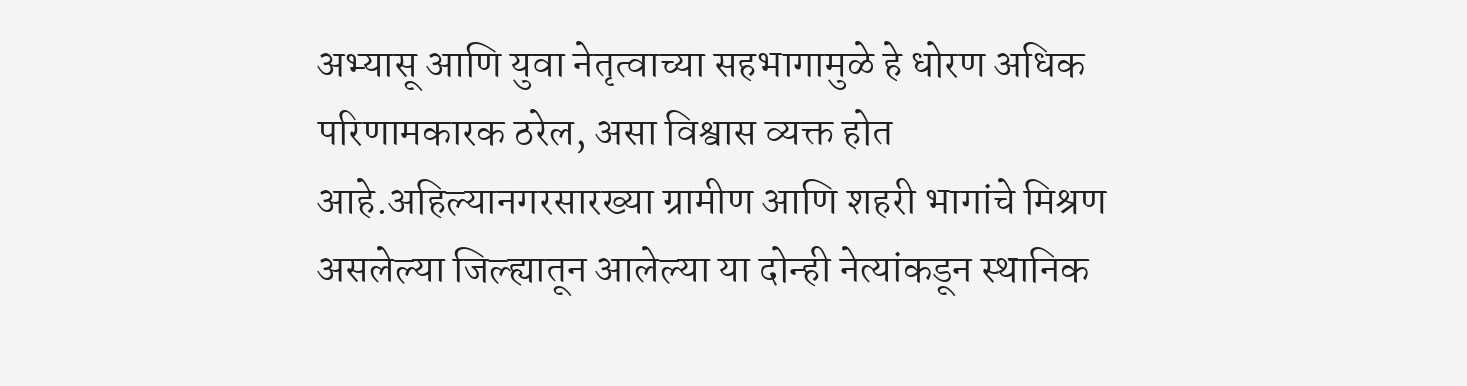अभ्यासू आणि युवा नेतृत्वाच्या सहभागामुळे हे धोरण अधिक परिणामकारक ठरेल, असा विश्वास व्यक्त होत आहे.अहिल्यानगरसारख्या ग्रामीण आणि शहरी भागांचे मिश्रण असलेल्या जिल्ह्यातून आलेल्या या दोन्ही नेत्यांकडून स्थानिक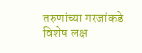तरुणांच्या गरजांकडे विशेष लक्ष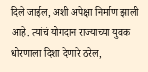दिले जाईल, अशी अपेक्षा निर्माण झाली आहे. त्यांचं योगदान राज्याच्या युवक धोरणाला दिशा देणारे ठरेल,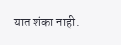यात शंका नाही.